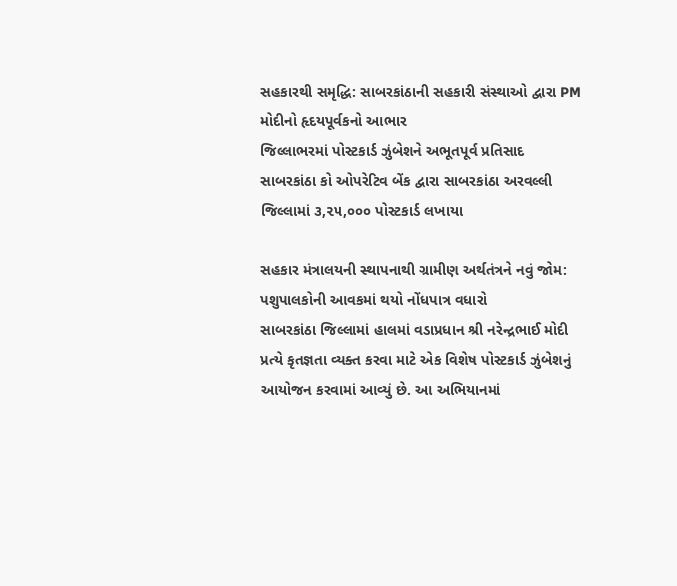સહકારથી સમૃદ્ધિ: સાબરકાંઠાની સહકારી સંસ્થાઓ દ્વારા PM મોદીનો હૃદયપૂર્વકનો આભાર
જિલ્લાભરમાં પોસ્ટકાર્ડ ઝુંબેશને અભૂતપૂર્વ પ્રતિસાદ
સાબરકાંઠા કો ઓપરેટિવ બેંક દ્વારા સાબરકાંઠા અરવલ્લી જિલ્લામાં ૩,૨૫,૦૦૦ પોસ્ટકાર્ડ લખાયા

સહકાર મંત્રાલયની સ્થાપનાથી ગ્રામીણ અર્થતંત્રને નવું જોમ: પશુપાલકોની આવકમાં થયો નોંધપાત્ર વધારો
સાબરકાંઠા જિલ્લામાં હાલમાં વડાપ્રધાન શ્રી નરેન્દ્રભાઈ મોદી પ્રત્યે કૃતજ્ઞતા વ્યક્ત કરવા માટે એક વિશેષ પોસ્ટકાર્ડ ઝુંબેશનું આયોજન કરવામાં આવ્યું છે. આ અભિયાનમાં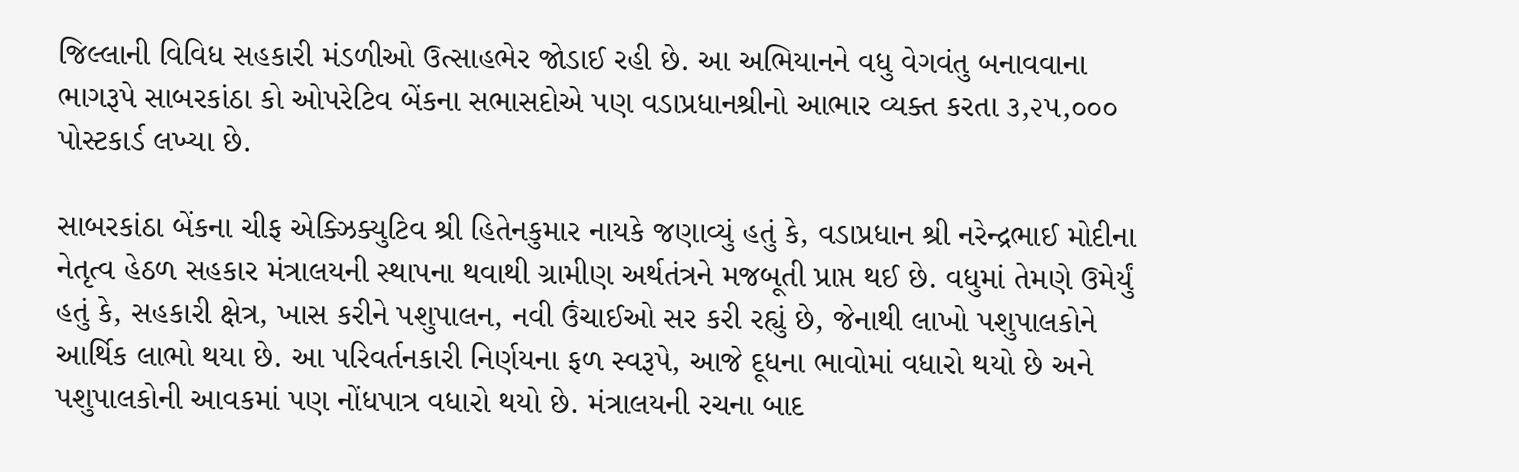જિલ્લાની વિવિધ સહકારી મંડળીઓ ઉત્સાહભેર જોડાઈ રહી છે. આ અભિયાનને વધુ વેગવંતુ બનાવવાના ભાગરૂપે સાબરકાંઠા કો ઓપરેટિવ બેંકના સભાસદોએ પણ વડાપ્રધાનશ્રીનો આભાર વ્યક્ત કરતા ૩,૨૫,૦૦૦ પોસ્ટકાર્ડ લખ્યા છે.

સાબરકાંઠા બેંકના ચીફ એક્ઝિક્યુટિવ શ્રી હિતેનકુમાર નાયકે જણાવ્યું હતું કે, વડાપ્રધાન શ્રી નરેન્દ્રભાઈ મોદીના નેતૃત્વ હેઠળ સહકાર મંત્રાલયની સ્થાપના થવાથી ગ્રામીણ અર્થતંત્રને મજબૂતી પ્રાપ્ત થઈ છે. વધુમાં તેમણે ઉમેર્યું હતું કે, સહકારી ક્ષેત્ર, ખાસ કરીને પશુપાલન, નવી ઉંચાઈઓ સર કરી રહ્યું છે, જેનાથી લાખો પશુપાલકોને આર્થિક લાભો થયા છે. આ પરિવર્તનકારી નિર્ણયના ફળ સ્વરૂપે, આજે દૂધના ભાવોમાં વધારો થયો છે અને પશુપાલકોની આવકમાં પણ નોંધપાત્ર વધારો થયો છે. મંત્રાલયની રચના બાદ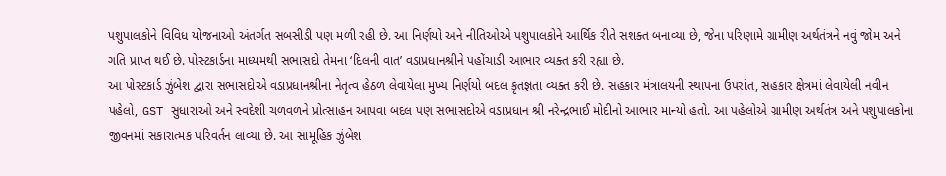પશુપાલકોને વિવિધ યોજનાઓ અંતર્ગત સબસીડી પણ મળી રહી છે. આ નિર્ણયો અને નીતિઓએ પશુપાલકોને આર્થિક રીતે સશક્ત બનાવ્યા છે, જેના પરિણામે ગ્રામીણ અર્થતંત્રને નવું જોમ અને ગતિ પ્રાપ્ત થઈ છે. પોસ્ટકાર્ડના માધ્યમથી સભાસદો તેમના ‘દિલની વાત’ વડાપ્રધાનશ્રીને પહોંચાડી આભાર વ્યક્ત કરી રહ્યા છે.
આ પોસ્ટકાર્ડ ઝુંબેશ દ્વારા સભાસદોએ વડાપ્રધાનશ્રીના નેતૃત્વ હેઠળ લેવાયેલા મુખ્ય નિર્ણયો બદલ કૃતજ્ઞતા વ્યક્ત કરી છે. સહકાર મંત્રાલયની સ્થાપના ઉપરાંત, સહકાર ક્ષેત્રમાં લેવાયેલી નવીન પહેલો, GST સુધારાઓ અને સ્વદેશી ચળવળને પ્રોત્સાહન આપવા બદલ પણ સભાસદોએ વડાપ્રધાન શ્રી નરેન્દ્રભાઈ મોદીનો આભાર માન્યો હતો. આ પહેલોએ ગ્રામીણ અર્થતંત્ર અને પશુપાલકોના જીવનમાં સકારાત્મક પરિવર્તન લાવ્યા છે. આ સામૂહિક ઝુંબેશ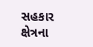સહકાર ક્ષેત્રના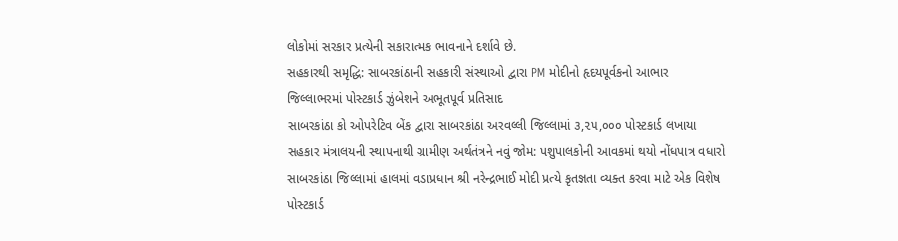લોકોમાં સરકાર પ્રત્યેની સકારાત્મક ભાવનાને દર્શાવે છે.
સહકારથી સમૃદ્ધિ: સાબરકાંઠાની સહકારી સંસ્થાઓ દ્વારા PM મોદીનો હૃદયપૂર્વકનો આભાર
જિલ્લાભરમાં પોસ્ટકાર્ડ ઝુંબેશને અભૂતપૂર્વ પ્રતિસાદ
સાબરકાંઠા કો ઓપરેટિવ બેંક દ્વારા સાબરકાંઠા અરવલ્લી જિલ્લામાં ૩,૨૫,૦૦૦ પોસ્ટકાર્ડ લખાયા
સહકાર મંત્રાલયની સ્થાપનાથી ગ્રામીણ અર્થતંત્રને નવું જોમ: પશુપાલકોની આવકમાં થયો નોંધપાત્ર વધારો
સાબરકાંઠા જિલ્લામાં હાલમાં વડાપ્રધાન શ્રી નરેન્દ્રભાઈ મોદી પ્રત્યે કૃતજ્ઞતા વ્યક્ત કરવા માટે એક વિશેષ પોસ્ટકાર્ડ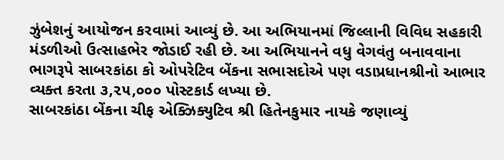ઝુંબેશનું આયોજન કરવામાં આવ્યું છે. આ અભિયાનમાં જિલ્લાની વિવિધ સહકારી મંડળીઓ ઉત્સાહભેર જોડાઈ રહી છે. આ અભિયાનને વધુ વેગવંતુ બનાવવાના ભાગરૂપે સાબરકાંઠા કો ઓપરેટિવ બેંકના સભાસદોએ પણ વડાપ્રધાનશ્રીનો આભાર વ્યક્ત કરતા ૩,૨૫,૦૦૦ પોસ્ટકાર્ડ લખ્યા છે.
સાબરકાંઠા બેંકના ચીફ એક્ઝિક્યુટિવ શ્રી હિતેનકુમાર નાયકે જણાવ્યું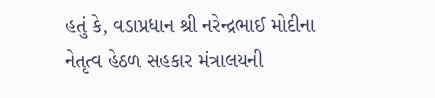હતું કે, વડાપ્રધાન શ્રી નરેન્દ્રભાઈ મોદીના નેતૃત્વ હેઠળ સહકાર મંત્રાલયની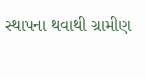સ્થાપના થવાથી ગ્રામીણ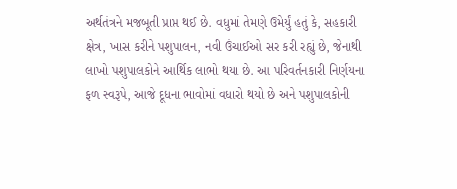અર્થતંત્રને મજબૂતી પ્રાપ્ત થઈ છે. વધુમાં તેમણે ઉમેર્યું હતું કે, સહકારી ક્ષેત્ર, ખાસ કરીને પશુપાલન, નવી ઉંચાઈઓ સર કરી રહ્યું છે, જેનાથી લાખો પશુપાલકોને આર્થિક લાભો થયા છે. આ પરિવર્તનકારી નિર્ણયના ફળ સ્વરૂપે, આજે દૂધના ભાવોમાં વધારો થયો છે અને પશુપાલકોની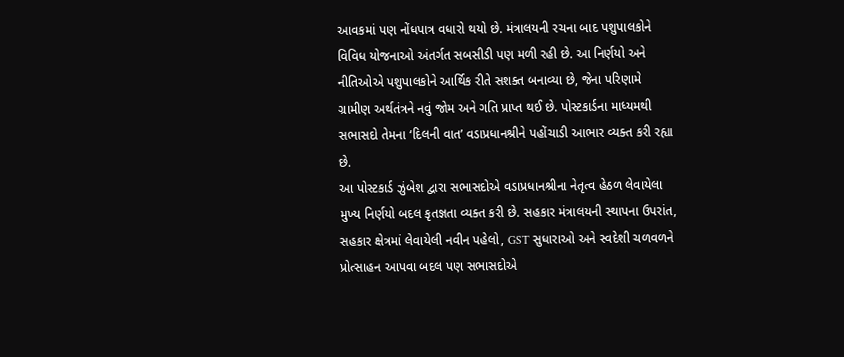આવકમાં પણ નોંધપાત્ર વધારો થયો છે. મંત્રાલયની રચના બાદ પશુપાલકોને વિવિધ યોજનાઓ અંતર્ગત સબસીડી પણ મળી રહી છે. આ નિર્ણયો અને નીતિઓએ પશુપાલકોને આર્થિક રીતે સશક્ત બનાવ્યા છે, જેના પરિણામે ગ્રામીણ અર્થતંત્રને નવું જોમ અને ગતિ પ્રાપ્ત થઈ છે. પોસ્ટકાર્ડના માધ્યમથી સભાસદો તેમના ‘દિલની વાત’ વડાપ્રધાનશ્રીને પહોંચાડી આભાર વ્યક્ત કરી રહ્યા છે.
આ પોસ્ટકાર્ડ ઝુંબેશ દ્વારા સભાસદોએ વડાપ્રધાનશ્રીના નેતૃત્વ હેઠળ લેવાયેલા મુખ્ય નિર્ણયો બદલ કૃતજ્ઞતા વ્યક્ત કરી છે. સહકાર મંત્રાલયની સ્થાપના ઉપરાંત, સહકાર ક્ષેત્રમાં લેવાયેલી નવીન પહેલો, GST સુધારાઓ અને સ્વદેશી ચળવળને પ્રોત્સાહન આપવા બદલ પણ સભાસદોએ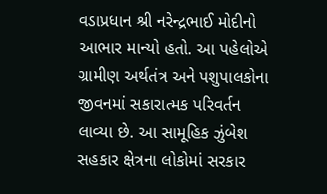વડાપ્રધાન શ્રી નરેન્દ્રભાઈ મોદીનો આભાર માન્યો હતો. આ પહેલોએ ગ્રામીણ અર્થતંત્ર અને પશુપાલકોના જીવનમાં સકારાત્મક પરિવર્તન લાવ્યા છે. આ સામૂહિક ઝુંબેશ સહકાર ક્ષેત્રના લોકોમાં સરકાર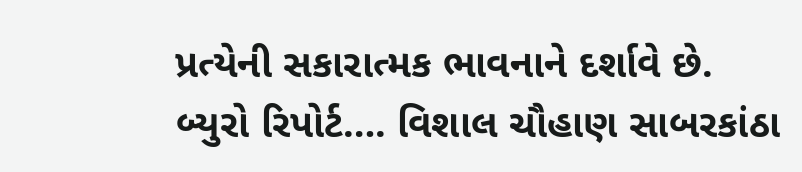પ્રત્યેની સકારાત્મક ભાવનાને દર્શાવે છે.
બ્યુરો રિપોર્ટ…. વિશાલ ચૌહાણ સાબરકાંઠા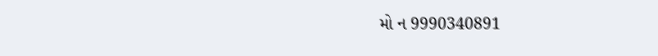મો ન 9990340891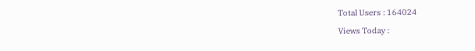Total Users : 164024
Views Today :